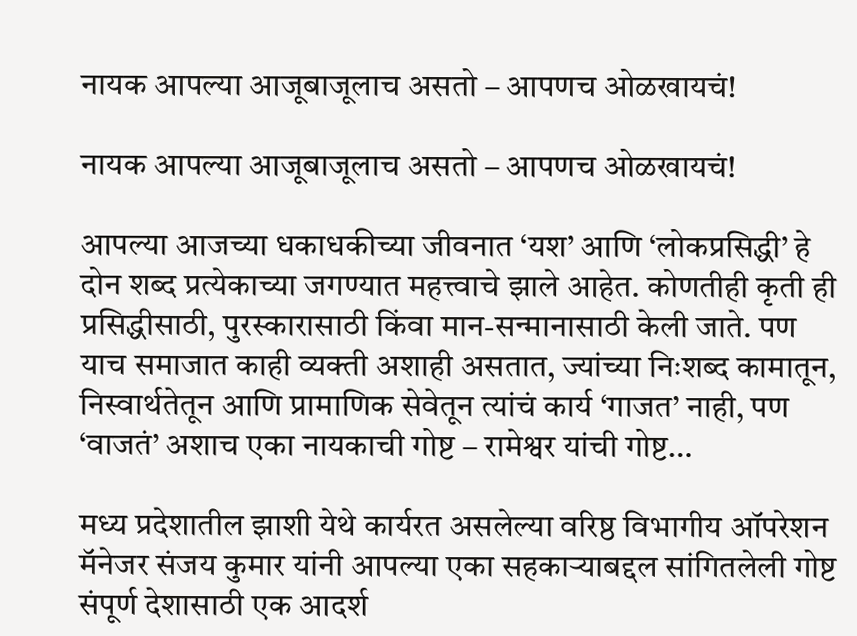नायक आपल्या आजूबाजूलाच असतो – आपणच ओळखायचं!

नायक आपल्या आजूबाजूलाच असतो – आपणच ओळखायचं!

आपल्या आजच्या धकाधकीच्या जीवनात ‘यश’ आणि ‘लोकप्रसिद्धी’ हे दोन शब्द प्रत्येकाच्या जगण्यात महत्त्वाचे झाले आहेत. कोणतीही कृती ही प्रसिद्धीसाठी, पुरस्कारासाठी किंवा मान-सन्मानासाठी केली जाते. पण याच समाजात काही व्यक्ती अशाही असतात, ज्यांच्या निःशब्द कामातून, निस्वार्थतेतून आणि प्रामाणिक सेवेतून त्यांचं कार्य ‘गाजत’ नाही, पण ‘वाजतं’ अशाच एका नायकाची गोष्ट – रामेश्वर यांची गोष्ट…

मध्य प्रदेशातील झाशी येथे कार्यरत असलेल्या वरिष्ठ विभागीय ऑपरेशन मॅनेजर संजय कुमार यांनी आपल्या एका सहकाऱ्याबद्दल सांगितलेली गोष्ट संपूर्ण देशासाठी एक आदर्श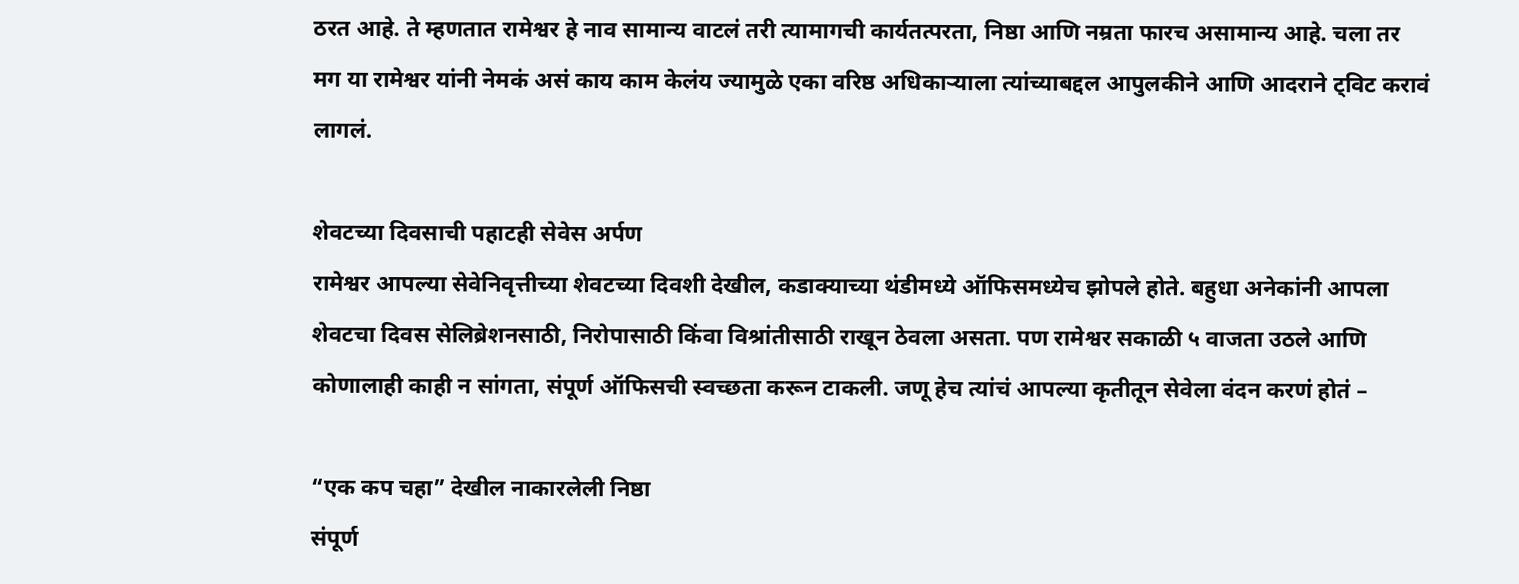ठरत आहे. ते म्हणतात रामेश्वर हे नाव सामान्य वाटलं तरी त्यामागची कार्यतत्परता, निष्ठा आणि नम्रता फारच असामान्य आहे. चला तर मग या रामेश्वर यांनी नेमकं असं काय काम केलंय ज्यामुळे एका वरिष्ठ अधिकाऱ्याला त्यांच्याबद्दल आपुलकीने आणि आदराने ट्विट करावं लागलं.

शेवटच्या दिवसाची पहाटही सेवेस अर्पण
रामेश्वर आपल्या सेवेनिवृत्तीच्या शेवटच्या दिवशी देखील, कडाक्याच्या थंडीमध्ये ऑफिसमध्येच झोपले होते. बहुधा अनेकांनी आपला शेवटचा दिवस सेलिब्रेशनसाठी, निरोपासाठी किंवा विश्रांतीसाठी राखून ठेवला असता. पण रामेश्वर सकाळी ५ वाजता उठले आणि कोणालाही काही न सांगता, संपूर्ण ऑफिसची स्वच्छता करून टाकली. जणू हेच त्यांचं आपल्या कृतीतून सेवेला वंदन करणं होतं –

“एक कप चहा” देखील नाकारलेली निष्ठा
संपूर्ण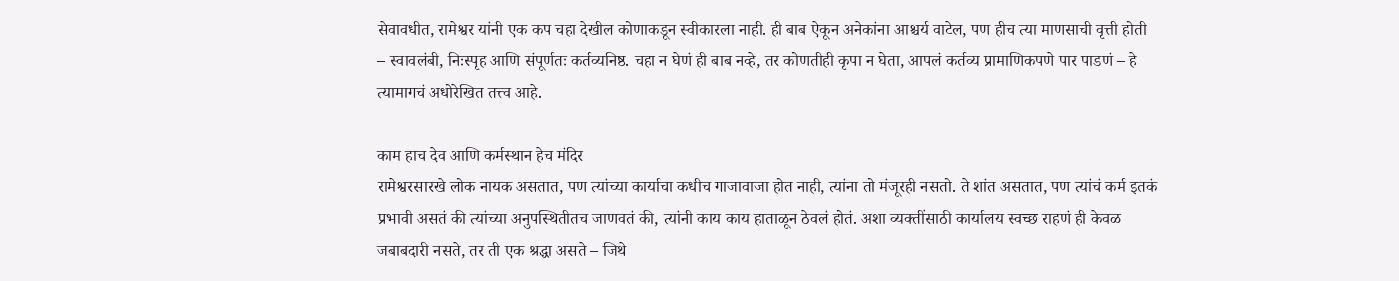सेवावधीत, रामेश्वर यांनी एक कप चहा देखील कोणाकडून स्वीकारला नाही. ही बाब ऐकून अनेकांना आश्चर्य वाटेल, पण हीच त्या माणसाची वृत्ती होती – स्वावलंबी, निःस्पृह आणि संपूर्णतः कर्तव्यनिष्ठ. चहा न घेणं ही बाब नव्हे, तर कोणतीही कृपा न घेता, आपलं कर्तव्य प्रामाणिकपणे पार पाडणं – हे त्यामागचं अधोरेखित तत्त्व आहे.

काम हाच देव आणि कर्मस्थान हेच मंदिर
रामेश्वरसारखे लोक नायक असतात, पण त्यांच्या कार्याचा कधीच गाजावाजा होत नाही, त्यांना तो मंजूरही नसतो. ते शांत असतात, पण त्यांचं कर्म इतकं प्रभावी असतं की त्यांच्या अनुपस्थितीतच जाणवतं की, त्यांनी काय काय हाताळून ठेवलं होतं. अशा व्यक्तींसाठी कार्यालय स्वच्छ राहणं ही केवळ जबाबदारी नसते, तर ती एक श्रद्धा असते – जिथे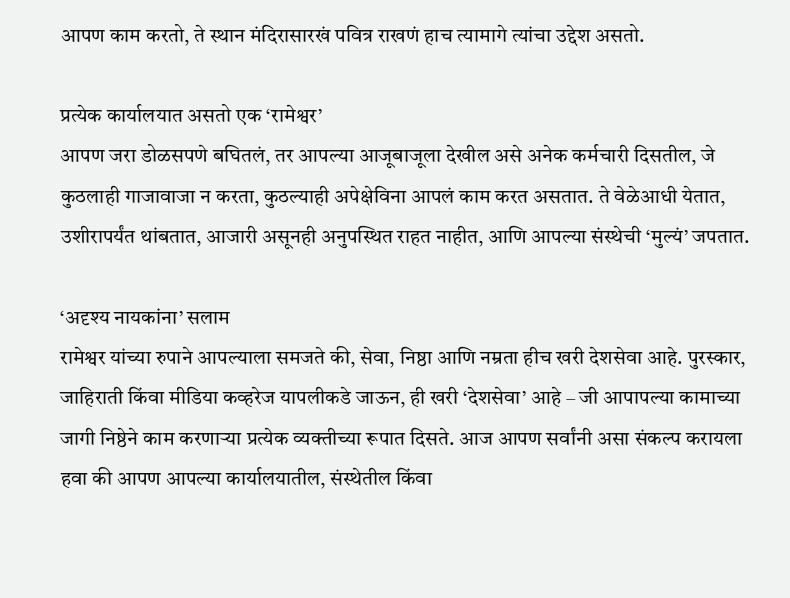आपण काम करतो, ते स्थान मंदिरासारखं पवित्र राखणं हाच त्यामागे त्यांचा उद्देश असतो.

प्रत्येक कार्यालयात असतो एक ‘रामेश्वर’
आपण जरा डोळसपणे बघितलं, तर आपल्या आजूबाजूला देखील असे अनेक कर्मचारी दिसतील, जे कुठलाही गाजावाजा न करता, कुठल्याही अपेक्षेविना आपलं काम करत असतात. ते वेळेआधी येतात, उशीरापर्यंत थांबतात, आजारी असूनही अनुपस्थित राहत नाहीत, आणि आपल्या संस्थेची ‘मुल्यं’ जपतात.

‘अदृश्य नायकांना’ सलाम
रामेश्वर यांच्या रुपाने आपल्याला समजते की, सेवा, निष्ठा आणि नम्रता हीच खरी देशसेवा आहे. पुरस्कार, जाहिराती किंवा मीडिया कव्हरेज यापलीकडे जाऊन, ही खरी ‘देशसेवा’ आहे – जी आपापल्या कामाच्या जागी निष्ठेने काम करणाऱ्या प्रत्येक व्यक्तीच्या रूपात दिसते. आज आपण सर्वांनी असा संकल्प करायला हवा की आपण आपल्या कार्यालयातील, संस्थेतील किंवा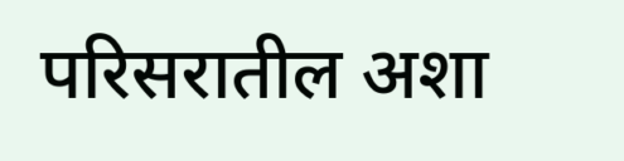परिसरातील अशा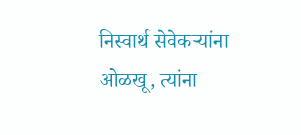निस्वार्थ सेवेकऱ्यांना ओळखू, त्यांना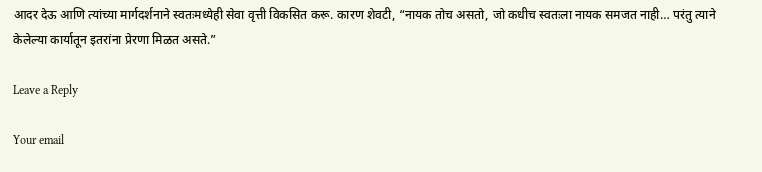आदर देऊ आणि त्यांच्या मार्गदर्शनाने स्वतःमध्येही सेवा वृत्ती विकसित करू. कारण शेवटी, “नायक तोच असतो, जो कधीच स्वतःला नायक समजत नाही… परंतु त्याने केलेल्या कार्यातून इतरांना प्रेरणा मिळत असते.”

Leave a Reply

Your email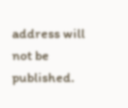address will not be published.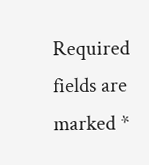Required fields are marked *